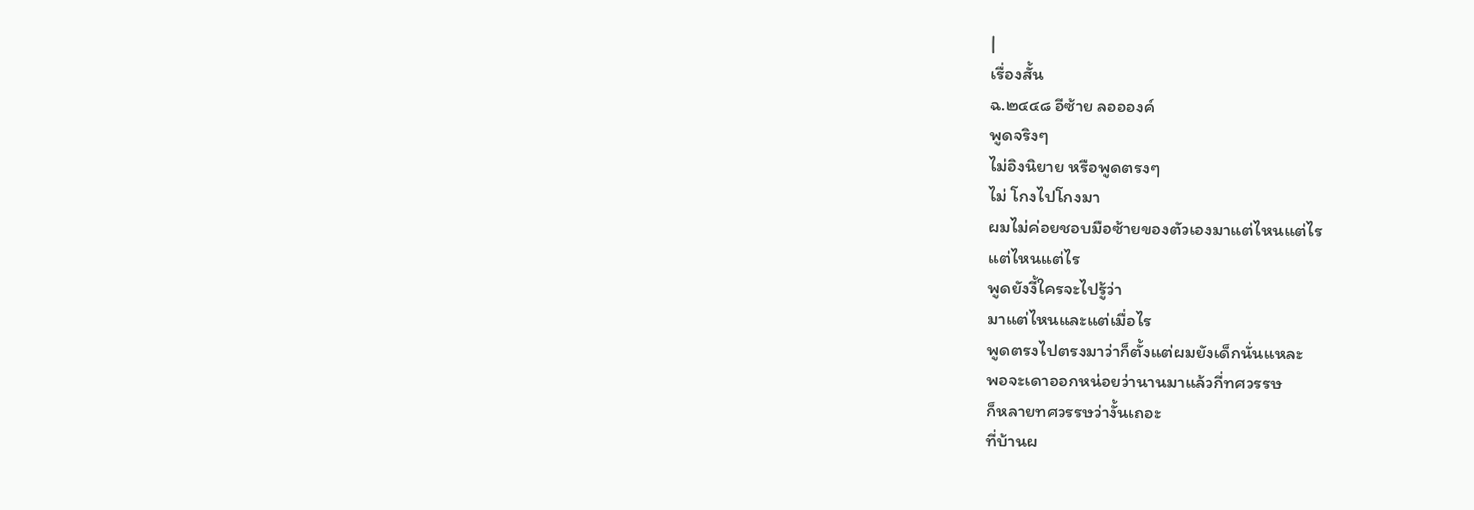|
เรื่องสั้น
ฉ.๒๔๔๘ อีซ้าย ลออองค์
พูดจริงๆ
ไม่อิงนิยาย หรือพูดตรงๆ
ไม่ โกงไปโกงมา
ผมไม่ค่อยชอบมือซ้ายของตัวเองมาแต่ไหนแต่ไร
แต่ไหนแต่ไร
พูดยังงี้ใครจะไปรู้ว่า
มาแต่ไหนและแต่เมื่อไร
พูดตรงไปตรงมาว่าก็ตั้งแต่ผมยังเด็กนั่นแหละ
พอจะเดาออกหน่อยว่านานมาแล้วกี่ทศวรรษ
ก็หลายทศวรรษว่างั้นเถอะ
ที่บ้านผ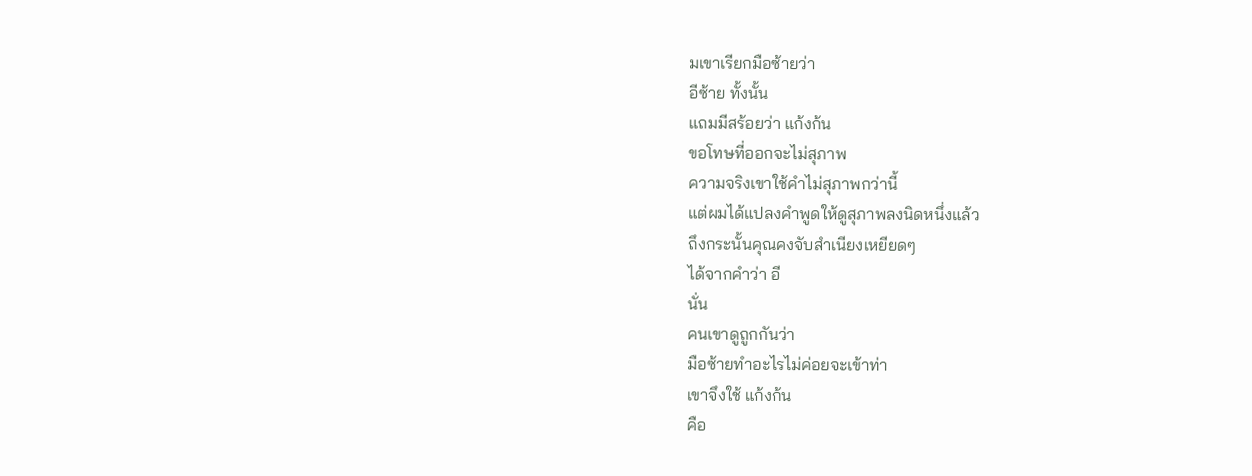มเขาเรียกมือซ้ายว่า
อีซ้าย ทั้งนั้น
แถมมีสร้อยว่า แก้งก้น
ขอโทษที่ออกจะไม่สุภาพ
ความจริงเขาใช้คำไม่สุภาพกว่านี้
แต่ผมได้แปลงคำพูดให้ดูสุภาพลงนิดหนึ่งแล้ว
ถึงกระนั้นคุณคงจับสำเนียงเหยียดๆ
ได้จากคำว่า อี
นั่น
คนเขาดูถูกกันว่า
มือซ้ายทำอะไรไม่ค่อยจะเข้าท่า
เขาจึงใช้ แก้งก้น
คือ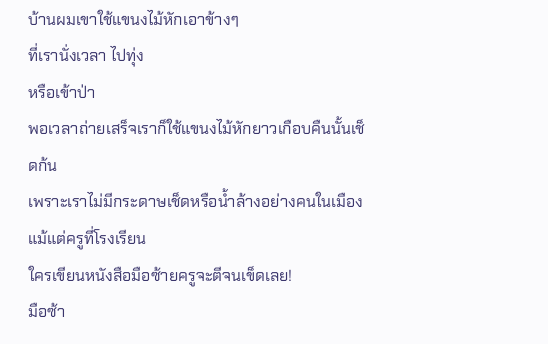บ้านผมเขาใช้แขนงไม้หักเอาข้างๆ
ที่เรานั่งเวลา ไปทุ่ง
หรือเข้าป่า
พอเวลาถ่ายเสร็จเราก็ใช้แขนงไม้หักยาวเกือบคืนนั้นเช็ดก้น
เพราะเราไม่มีกระดาษเช็ดหรือน้ำล้างอย่างคนในเมือง
แม้แต่ครูที่โรงเรียน
ใครเขียนหนังสือมือซ้ายครูจะตีจนเข็ดเลย!
มือซ้า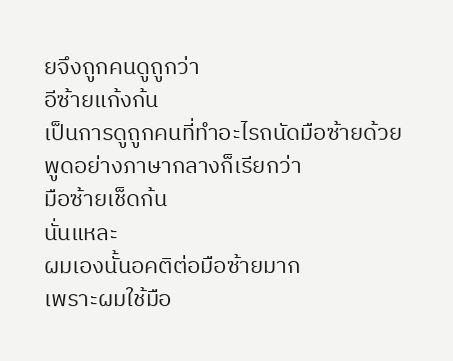ยจึงถูกคนดูถูกว่า
อีซ้ายแก้งก้น
เป็นการดูถูกคนที่ทำอะไรถนัดมือซ้ายด้วย
พูดอย่างภาษากลางก็เรียกว่า
มือซ้ายเช็ดก้น
นั่นแหละ
ผมเองนั้นอคติต่อมือซ้ายมาก
เพราะผมใช้มือ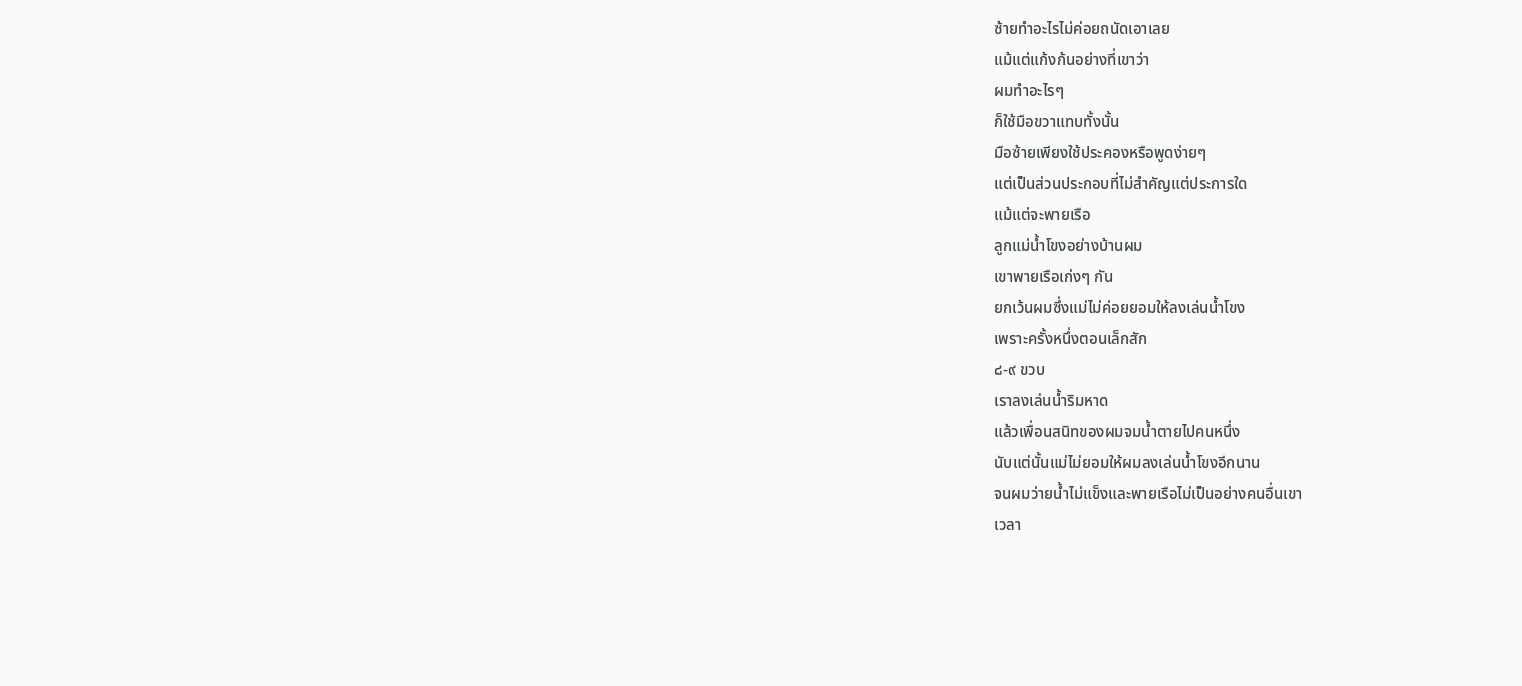ซ้ายทำอะไรไม่ค่อยถนัดเอาเลย
แม้แต่แก้งก้นอย่างที่เขาว่า
ผมทำอะไรๆ
ก็ใช้มือขวาแทบทั้งนั้น
มือซ้ายเพียงใช้ประคองหรือพูดง่ายๆ
แต่เป็นส่วนประกอบที่ไม่สำคัญแต่ประการใด
แม้แต่จะพายเรือ
ลูกแม่น้ำโขงอย่างบ้านผม
เขาพายเรือเก่งๆ กัน
ยกเว้นผมซึ่งแม่ไม่ค่อยยอมให้ลงเล่นน้ำโขง
เพราะครั้งหนึ่งตอนเล็กสัก
๘-๙ ขวบ
เราลงเล่นน้ำริมหาด
แล้วเพื่อนสนิทของผมจมน้ำตายไปคนหนึ่ง
นับแต่นั้นแม่ไม่ยอมให้ผมลงเล่นน้ำโขงอีกนาน
จนผมว่ายน้ำไม่แข็งและพายเรือไม่เป็นอย่างคนอื่นเขา
เวลา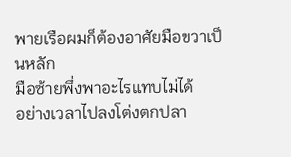พายเรือผมก็ต้องอาศัยมือขวาเป็นหลัก
มือซ้ายพึ่งพาอะไรแทบไม่ได้
อย่างเวลาไปลงโต่งตกปลา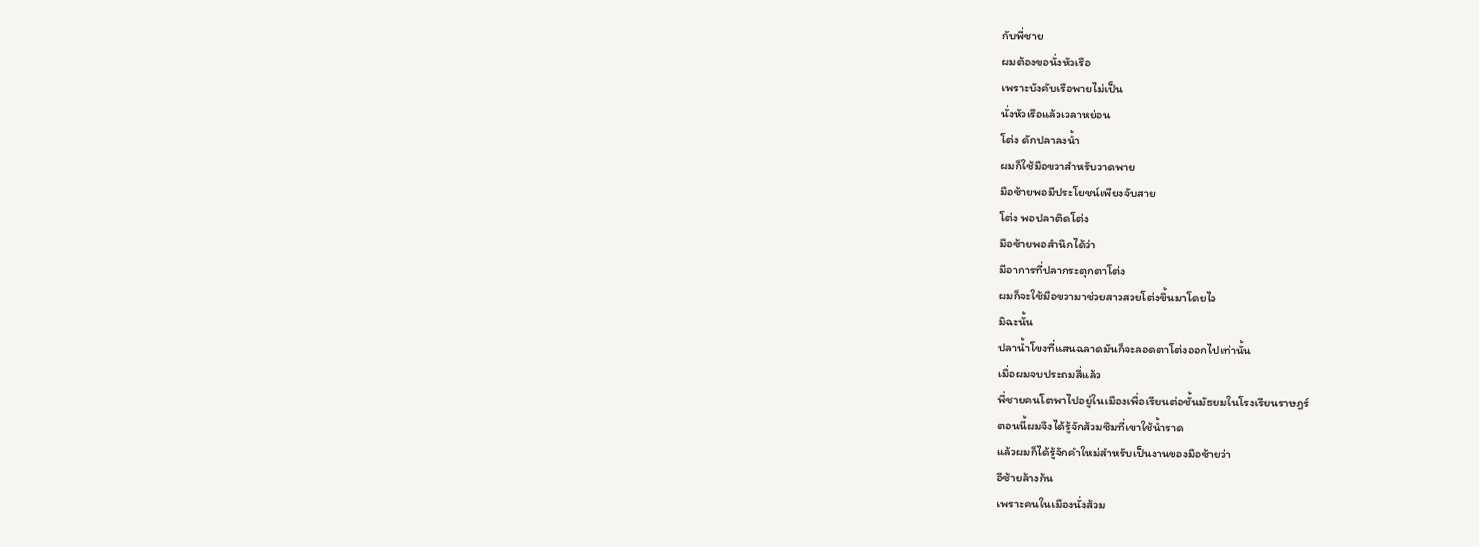กับพี่ชาย
ผมต้องขอนั่งหัวเรือ
เพราะบังคับเรือพายไม่เป็น
นั่งหัวเรือแล้วเวลาหย่อน
โต่ง ดักปลาลงน้ำ
ผมก็ใช้มือขวาสำหรับวาดพาย
มือซ้ายพอมีประโยชน์เพียงจับสาย
โต่ง พอปลาติดโต่ง
มือซ้ายพอสำนึกได้ว่า
มีอาการที่ปลากระตุกตาโต่ง
ผมก็จะใช้มือขวามาช่วยสาวสวยโต่งขึ้นมาโดยไว
มิฉะนั้น
ปลาน้ำโขงที่แสนฉลาดมันก็จะลอดตาโต่งออกไปเท่านั้น
เมื่อผมจบประถมสี่แล้ว
พี่ชายคนโตพาไปอยู่ในเมืองเพื่อเรียนต่อชั้นมัธยมในโรงเรียนราษฎร์
ตอนนี้ผมจึงได้รู้จักส้วมซึมที่เขาใช้น้ำราด
แล้วผมก็ได้รู้จักคำใหม่สำหรับเป็นงานของมือซ้ายว่า
อีซ้ายล้างก้น
เพราะคนในเมืองนั่งส้วม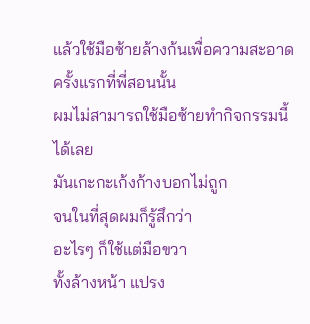แล้วใช้มือซ้ายล้างก้นเพื่อความสะอาด
ครั้งแรกที่พี่สอนนั้น
ผมไม่สามารถใช้มือซ้ายทำกิจกรรมนี้ได้เลย
มันเกะกะเก้งก้างบอกไม่ถูก
จนในที่สุดผมก็รู้สึกว่า
อะไรๆ ก็ใช้แต่มือขวา
ทั้งล้างหน้า แปรง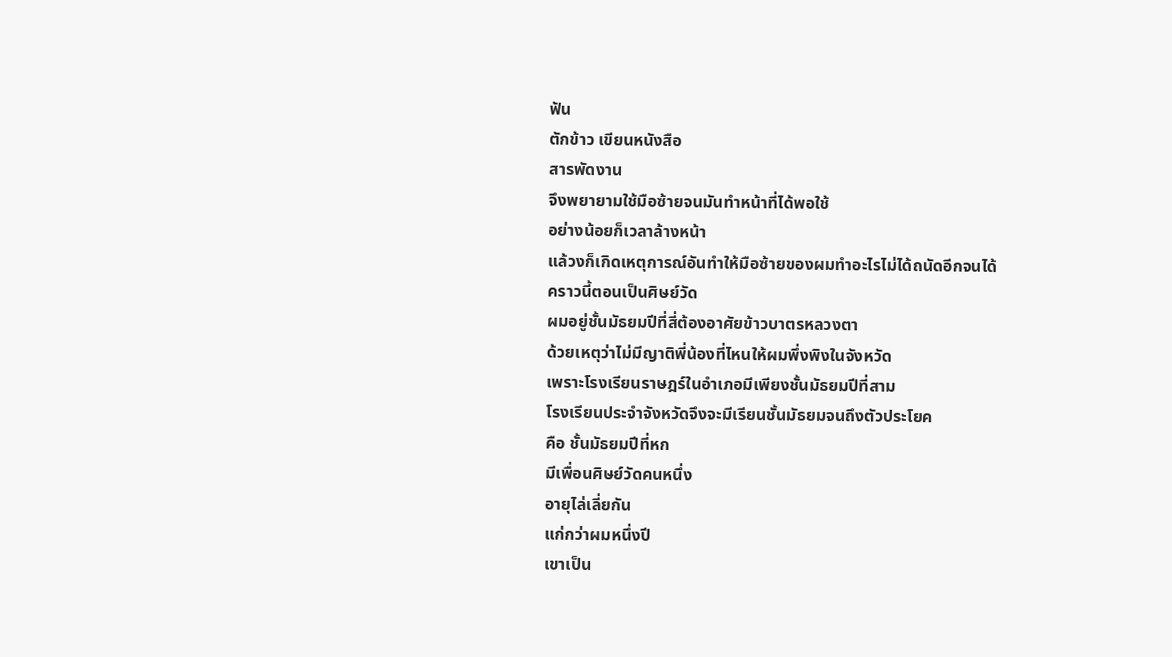ฟัน
ตักข้าว เขียนหนังสือ
สารพัดงาน
จึงพยายามใช้มือซ้ายจนมันทำหน้าที่ได้พอใช้
อย่างน้อยก็เวลาล้างหน้า
แล้วงก็เกิดเหตุการณ์อันทำให้มือซ้ายของผมทำอะไรไม่ได้ถนัดอีกจนได้
คราวนี้ตอนเป็นศิษย์วัด
ผมอยู่ชั้นมัธยมปีที่สี่ต้องอาศัยข้าวบาตรหลวงตา
ด้วยเหตุว่าไม่มีญาติพี่น้องที่ไหนให้ผมพึ่งพิงในจังหวัด
เพราะโรงเรียนราษฎร์ในอำเภอมีเพียงชั้นมัธยมปีที่สาม
โรงเรียนประจำจังหวัดจึงจะมีเรียนชั้นมัธยมจนถึงตัวประโยค
คือ ชั้นมัธยมปีที่หก
มีเพื่อนศิษย์วัดคนหนึ่ง
อายุไล่เลี่ยกัน
แก่กว่าผมหนึ่งปี
เขาเป็น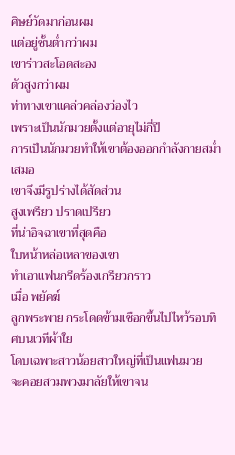ศิษย์วัดมาก่อนผม
แต่อยู่ชั้นต่ำกว่าผม
เขาร่าวสะโอดสะอง
ตัวสูงกว่าผม
ท่าทางเขาแคล่วคล่องว่องไว
เพราะเป็นนักมวยตั้งแต่อายุไม่กี่ปี
การเป็นนักมวยทำให้เขาต้องออกกำลังกายสม่ำเสมอ
เขาจึงมีรูปร่างได้สัดส่วน
สูงเพรียว ปราดเปรียว
ที่น่าอิจฉาเขาที่สุดคือ
ใบหน้าหล่อเหลาของเขา
ทำเอาแฟนกรีดร้องเกรียวกราว
เมื่อ พยัคฆ์
ลูกพระพาย กระโดดข้ามเชือกขึ้นไปไหว้รอบทิศบนเวทีผ้าใย
โดบเฉพาะสาวน้อยสาวใหญ่ที่เป็นแฟนมวย
จะคอยสวมพวงมาลัยให้เขาจน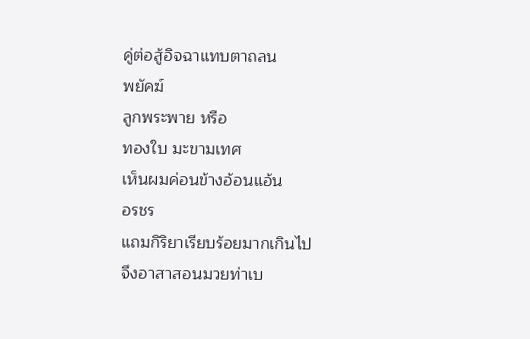คู่ต่อสู้อิจฉาแทบตาถลน
พยัคฆ์
ลูกพระพาย หรือ
ทองใบ มะขามเทศ
เห็นผมค่อนข้างอ้อนแอ้น
อรชร
แถมกิริยาเรียบร้อยมากเกินไป
จึงอาสาสอนมวยท่าเบ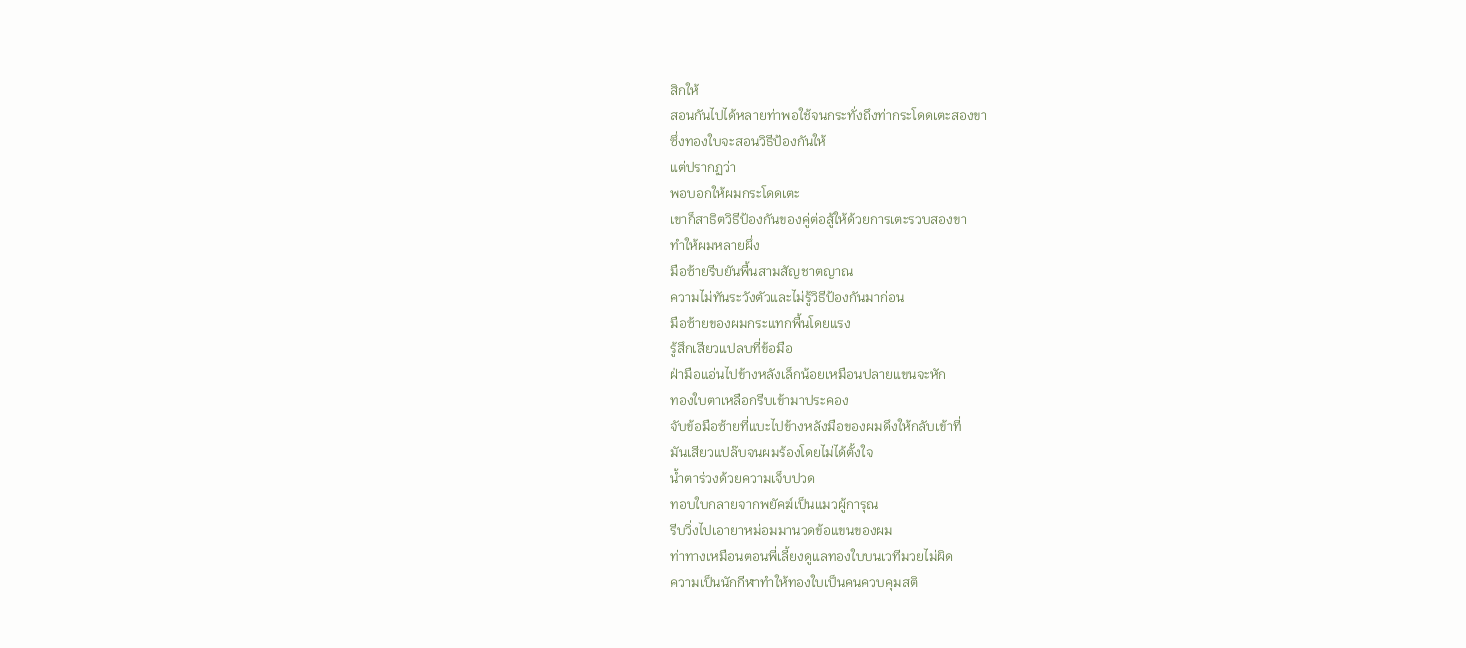สิกให้
สอนกันไปได้หลายท่าพอใช้จนกระทั่งถึงท่ากระโดดเตะสองขา
ซึ่งทองใบจะสอนวิธีป้องกันให้
แต่ปรากฏว่า
พอบอกให้ผมกระโดดเตะ
เขาก็สาธิตวิธีป้องกันของคู่ต่อสู้ให้ด้วยการเตะรวบสองขา
ทำให้ผมหลายผึ่ง
มือซ้ายรีบยันพื้นสามสัญชาตญาณ
ความไม่ทันระวังตัวและไม่รู้วิธีป้องกันมาก่อน
มือซ้ายของผมกระแทกพื้นโดยแรง
รู้สึกเสียวแปลบที่ข้อมือ
ฝ่ามือแอ่นไปข้างหลังเล็กน้อยเหมือนปลายแขนจะหัก
ทองใบตาเหลือกรีบเข้ามาประคอง
จับข้อมือซ้ายที่แบะไปข้างหลังมือของผมดึงให้กลับเข้าที่
มันเสียวแปล๊บจนผมร้องโดยไม่ได้ตั้งใจ
น้ำตาร่วงด้วยความเจ็บปวด
ทอบใบกลายจากพยัคฆ์เป็นแมวผู้การุณ
รีบวิ่งไปเอายาหม่อมมานวดข้อแขนของผม
ท่าทางเหมือนตอนพี่เลี้ยงดูแลทองใบบนเวทีมวยไม่ผิด
ความเป็นนักกีฬาทำให้ทองใบเป็นคนควบคุมสติ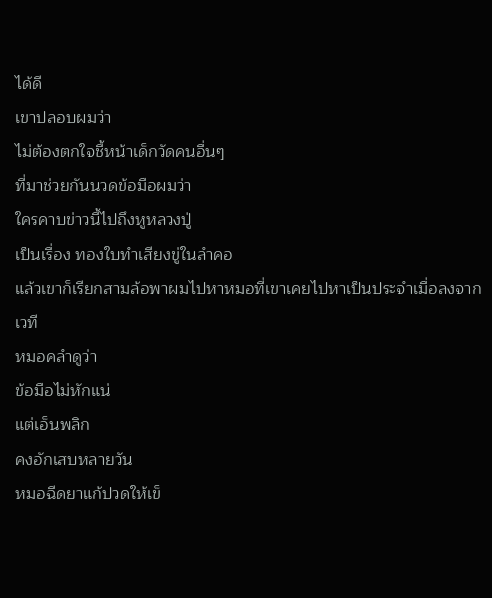ได้ดี
เขาปลอบผมว่า
ไม่ต้องตกใจชี้หน้าเด็กวัดคนอื่นๆ
ที่มาช่วยกันนวดข้อมือผมว่า
ใครคาบข่าวนี้ไปถึงหูหลวงปู่
เป็นเรื่อง ทองใบทำเสียงขู่ในลำคอ
แล้วเขาก็เรียกสามล้อพาผมไปหาหมอที่เขาเคยไปหาเป็นประจำเมื่อลงจากเวที
หมอคลำดูว่า
ข้อมือไม่หักแน่
แต่เอ็นพลิก
คงอักเสบหลายวัน
หมอฉีดยาแก้ปวดให้เข็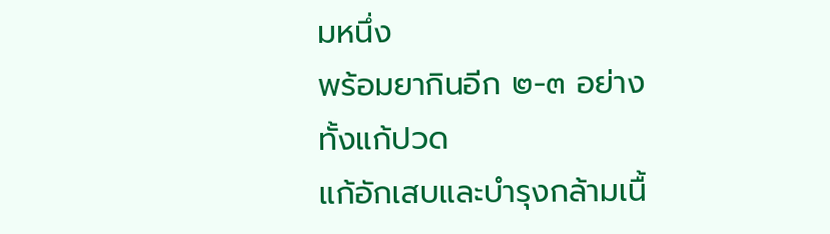มหนึ่ง
พร้อมยากินอีก ๒-๓ อย่าง
ทั้งแก้ปวด
แก้อักเสบและบำรุงกล้ามเนื้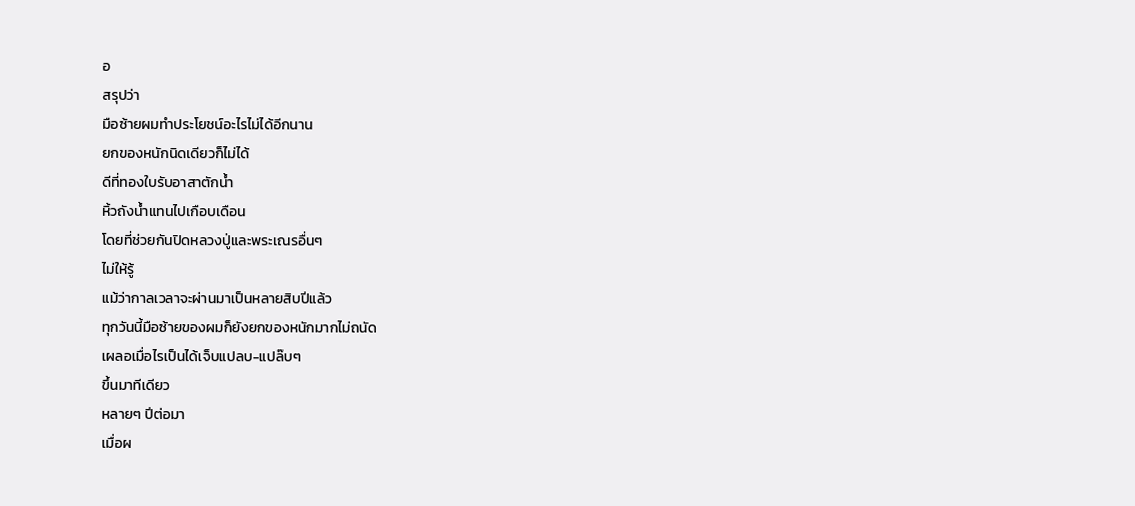อ
สรุปว่า
มือซ้ายผมทำประโยชน์อะไรไม่ได้อีกนาน
ยกของหนักนิดเดียวก็ไม่ได้
ดีที่ทองใบรับอาสาตักน้ำ
หิ้วถังน้ำแทนไปเกือบเดือน
โดยที่ช่วยกันปิดหลวงปู่และพระเณรอื่นๆ
ไม่ให้รู้
แม้ว่ากาลเวลาจะผ่านมาเป็นหลายสิบปีแล้ว
ทุกวันนี้มือซ้ายของผมก็ยังยกของหนักมากไม่ถนัด
เผลอเมื่อไรเป็นได้เจ็บแปลบ-แปล๊บๆ
ขึ้นมาทีเดียว
หลายๆ ปีต่อมา
เมื่อผ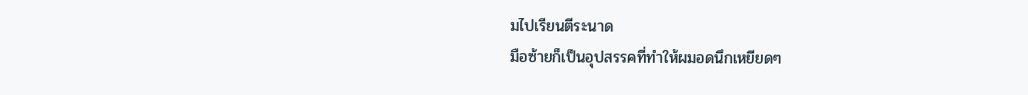มไปเรียนตีระนาด
มือซ้ายก็เป็นอุปสรรคที่ทำให้ผมอดนึกเหยียดๆ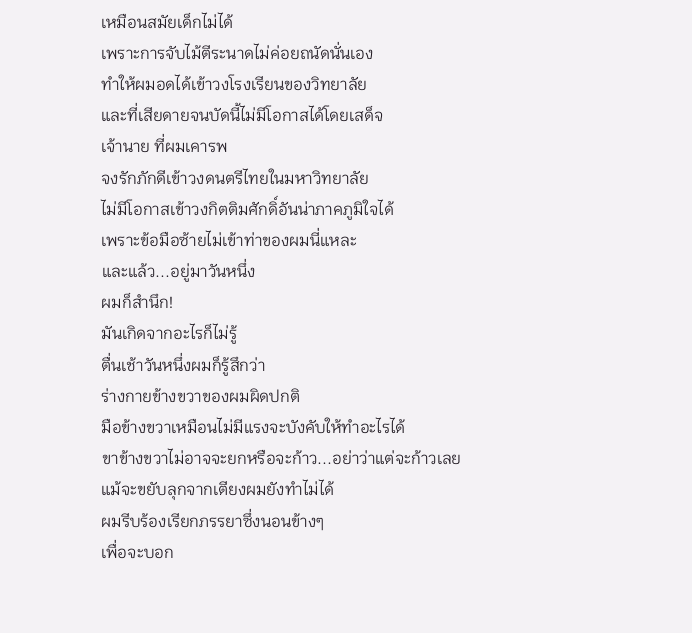เหมือนสมัยเด็กไม่ได้
เพราะการจับไม้ตีระนาดไม่ค่อยถนัดนั่นเอง
ทำให้ผมอดได้เข้าวงโรงเรียนของวิทยาลัย
และที่เสียดายจนบัดนี้ไม่มีโอกาสได้โดยเสด็จ
เจ้านาย ที่ผมเคารพ
จงรักภักดีเข้าวงดนตรีไทยในมหาวิทยาลัย
ไม่มีโอกาสเข้าวงกิตติมศักดิ์อันน่าภาคภูมิใจได้
เพราะข้อมือซ้ายไม่เข้าท่าของผมนี่แหละ
และแล้ว...อยู่มาวันหนึ่ง
ผมก็สำนึก!
มันเกิดจากอะไรก็ไม่รู้
ตื่นเช้าวันหนึ่งผมก็รู้สึกว่า
ร่างกายข้างขวาของผมผิดปกติ
มือข้างขวาเหมือนไม่มีแรงจะบังคับให้ทำอะไรได้
ขาข้างขวาไม่อาจจะยกหรือจะก้าว...อย่าว่าแต่จะก้าวเลย
แม้จะขยับลุกจากเตียงผมยังทำไม่ได้
ผมรีบร้องเรียกภรรยาซึ่งนอนข้างๆ
เพื่อจะบอก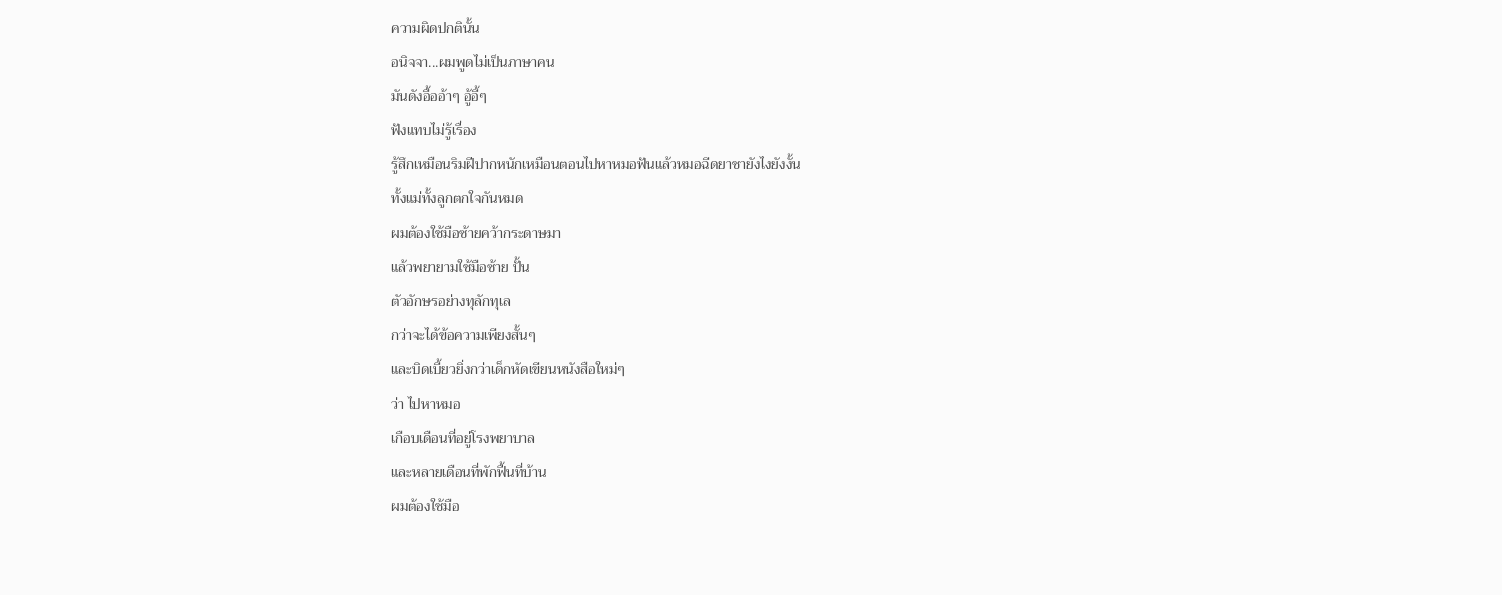ความผิดปกตินั้น
อนิจจา...ผมพูดไม่เป็นภาษาคน
มันดังอื้ออ้าๆ อู้อี้ๆ
ฟังแทบไม่รู้เรื่อง
รู้สึกเหมือนริมฝีปากหนักเหมือนตอนไปหาหมอฟันแล้วหมอฉีดยาชายังไงยังงั้น
ทั้งแม่ทั้งลูกตกใจกันหมด
ผมต้องใช้มือซ้ายคว้ากระดาษมา
แล้วพยายามใช้มือซ้าย ปั้น
ตัวอักษรอย่างทุลักทุเล
กว่าจะได้ข้อความเพียงสั้นๆ
และบิดเบี้ยวยิ่งกว่าเด็กหัดเขียนหนังสือใหม่ๆ
ว่า ไปหาหมอ
เกือบเดือนที่อยู่โรงพยาบาล
และหลายเดือนที่พักฟื้นที่บ้าน
ผมต้องใช้มือ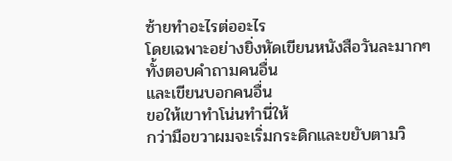ซ้ายทำอะไรต่ออะไร
โดยเฉพาะอย่างยิ่งหัดเขียนหนังสือวันละมากๆ
ทั้งตอบคำถามคนอื่น
และเขียนบอกคนอื่น
ขอให้เขาทำโน่นทำนี่ให้
กว่ามือขวาผมจะเริ่มกระดิกและขยับตามวิ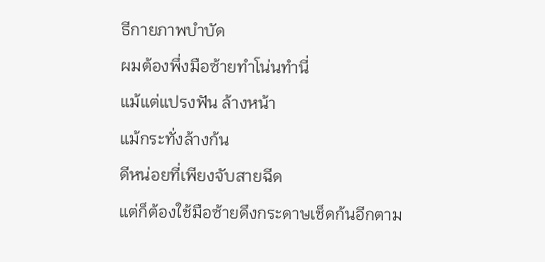ธีกายภาพบำบัด
ผมต้องพึ่งมือซ้ายทำโน่นทำนี่
แม้แต่แปรงฟัน ล้างหน้า
แม้กระทั่งล้างก้น
ดีหน่อยที่เพียงจับสายฉีด
แต่ก็ต้องใช้มือซ้ายดึงกระดาษเช็ดก้นอีกตาม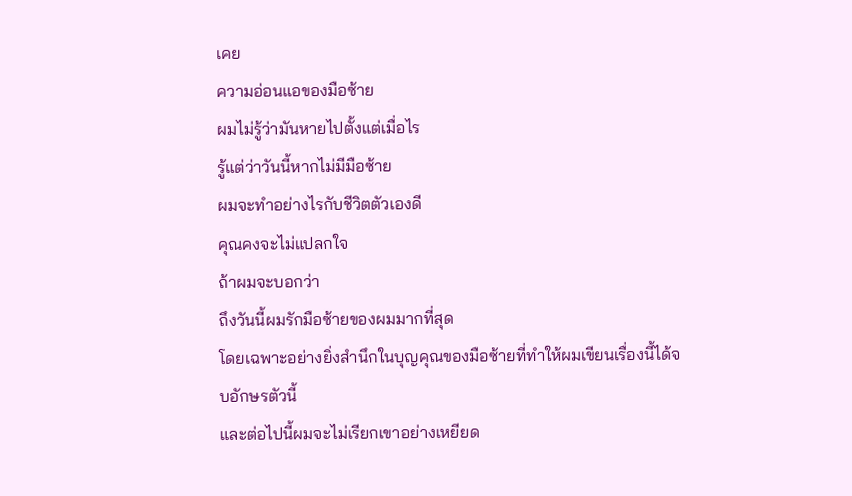เคย
ความอ่อนแอของมือซ้าย
ผมไม่รู้ว่ามันหายไปตั้งแต่เมื่อไร
รู้แต่ว่าวันนี้หากไม่มีมือซ้าย
ผมจะทำอย่างไรกับชีวิตตัวเองดี
คุณคงจะไม่แปลกใจ
ถ้าผมจะบอกว่า
ถึงวันนี้ผมรักมือซ้ายของผมมากที่สุด
โดยเฉพาะอย่างยิ่งสำนึกในบุญคุณของมือซ้ายที่ทำให้ผมเขียนเรื่องนี้ได้จบอักษรตัวนี้
และต่อไปนี้ผมจะไม่เรียกเขาอย่างเหยียด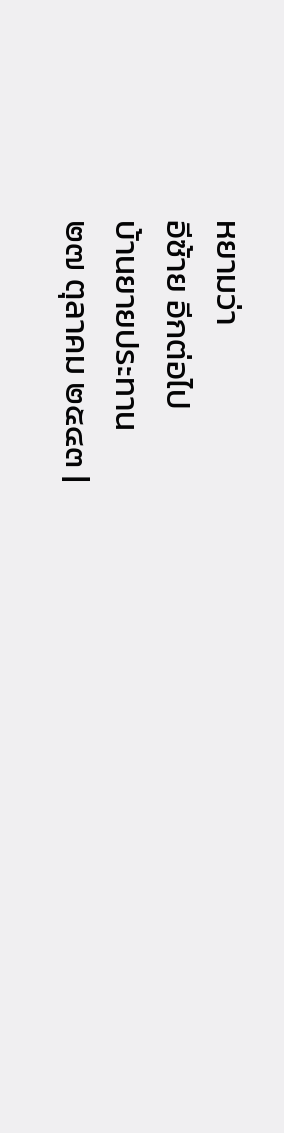หยามว่า
อีซ้าย อีกต่อไป
บ้านยายประทาน
๒๗ ตุลาคม ๒๕๔๓ |